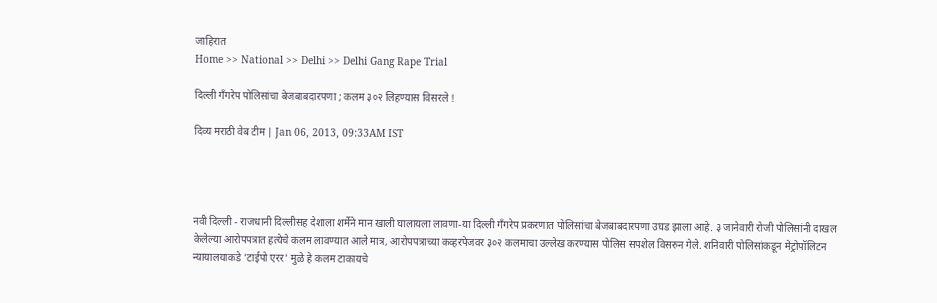जाहिरात
Home >> National >> Delhi >> Delhi Gang Rape Trial

दिल्ली गँगरेप पोलिसांचा बेजबाबदारपणा ; कलम ३०२ लिहण्यास विसरले !

दिव्य मराठी वेब टीम | Jan 06, 2013, 09:33AM IST




नवी दिल्ली - राजधानी दिल्लीसह देशाला शर्मेने मान खाली घालायला लावणा-या दिल्ली गँगरेप प्रकरणात पोलिसांचा बेजबाबदारपणा उघड झाला आहे. ३ जानेवारी रोजी पोलिसांनी दाखल केलेल्या आरोपपत्रात हत्येचे कलम लावण्यात आले मात्र, आरोपपत्राच्या कव्हरपेजवर ३०२ कलमाचा उल्लेख करण्यास पोलिस सपशेल विसरुन गेले. शनिवारी पोलिसांकडून मेट्रोपॉलिटन न्यायालयाकडे 'टाईपो एरर' मुळे हे कलम टाकायचे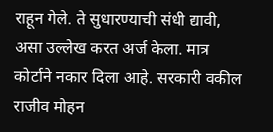राहून गेले. ते सुधारण्याची संधी द्यावी, असा उल्लेख करत अर्ज केला. मात्र कोर्टाने नकार दिला आहे. सरकारी वकील राजीव मोहन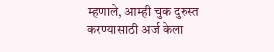म्हणाले, आम्ही चुक दुरुस्त करण्यासाठी अर्ज केला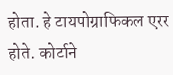होता. हे टायपोग्राफिकल एरर होते. कोर्टाने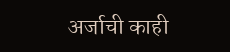अर्जाची काही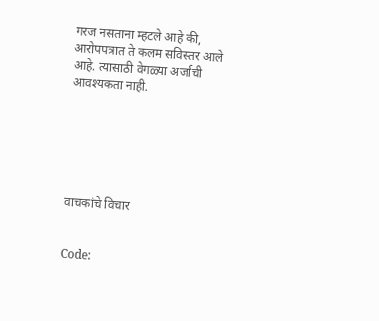गरज नसताना म्हटले आहे की, आरोपपत्रात ते कलम सविस्तर आले आहे. त्यासाठी वेगळ्या अर्जाची आवश्यकता नाही.






वाचकांचे विचार


Code: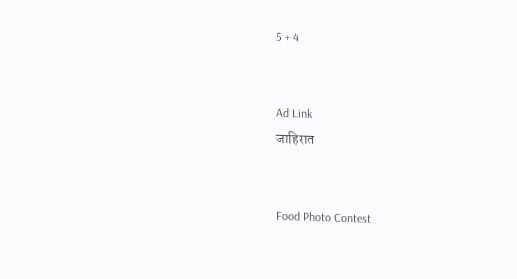5 + 4


Ad Link
जाहिरात


Food Photo Contest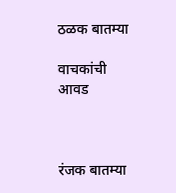ठळक बातम्या

वाचकांची आवड



रंजक बातम्या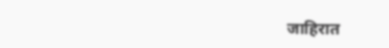जाहिरात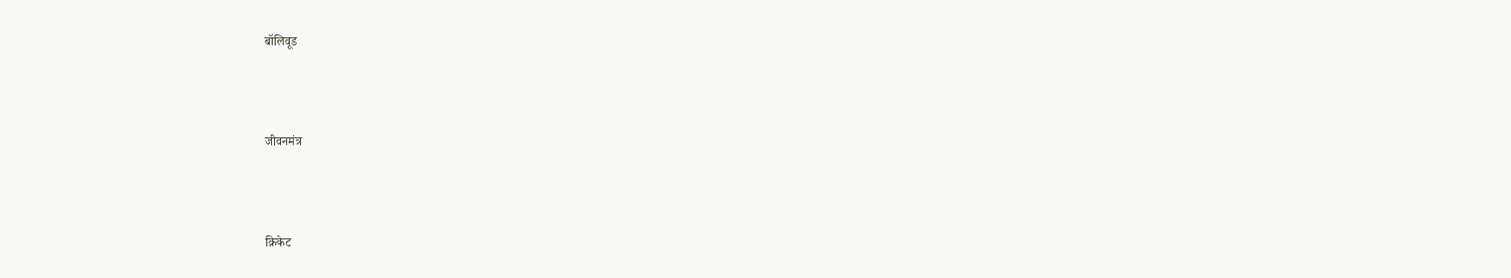बॉलिवूड



जीवनमंत्र



क्रिकेट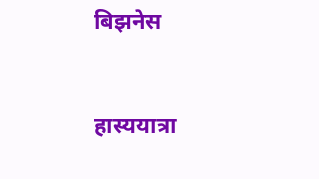बिझनेस



हास्ययात्रा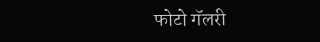फोटो गॅलरी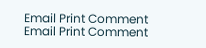Email Print Comment
Email Print Comment